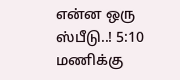என்ன ஒரு ஸ்பீடு..! 5:10 மணிக்கு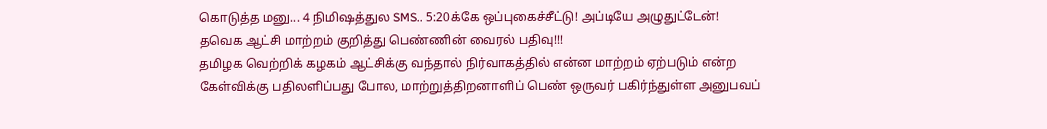கொடுத்த மனு... 4 நிமிஷத்துல SMS.. 5:20க்கே ஒப்புகைச்சீட்டு! அப்டியே அழுதுட்டேன்! தவெக ஆட்சி மாற்றம் குறித்து பெண்ணின் வைரல் பதிவு!!!
தமிழக வெற்றிக் கழகம் ஆட்சிக்கு வந்தால் நிர்வாகத்தில் என்ன மாற்றம் ஏற்படும் என்ற கேள்விக்கு பதிலளிப்பது போல, மாற்றுத்திறனாளிப் பெண் ஒருவர் பகிர்ந்துள்ள அனுபவப்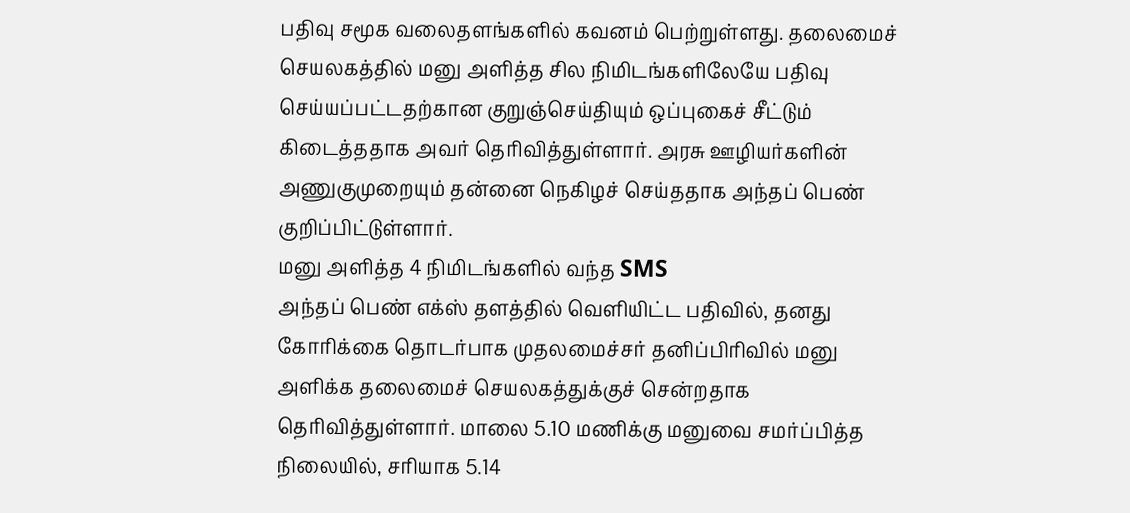பதிவு சமூக வலைதளங்களில் கவனம் பெற்றுள்ளது. தலைமைச் செயலகத்தில் மனு அளித்த சில நிமிடங்களிலேயே பதிவு செய்யப்பட்டதற்கான குறுஞ்செய்தியும் ஒப்புகைச் சீட்டும் கிடைத்ததாக அவர் தெரிவித்துள்ளார். அரசு ஊழியர்களின் அணுகுமுறையும் தன்னை நெகிழச் செய்ததாக அந்தப் பெண் குறிப்பிட்டுள்ளார்.
மனு அளித்த 4 நிமிடங்களில் வந்த SMS
அந்தப் பெண் எக்ஸ் தளத்தில் வெளியிட்ட பதிவில், தனது கோரிக்கை தொடர்பாக முதலமைச்சர் தனிப்பிரிவில் மனு அளிக்க தலைமைச் செயலகத்துக்குச் சென்றதாக தெரிவித்துள்ளார். மாலை 5.10 மணிக்கு மனுவை சமர்ப்பித்த நிலையில், சரியாக 5.14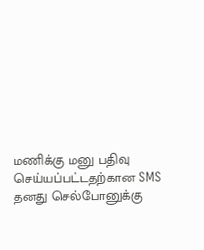மணிக்கு மனு பதிவு செய்யப்பட்டதற்கான SMS தனது செல்போனுக்கு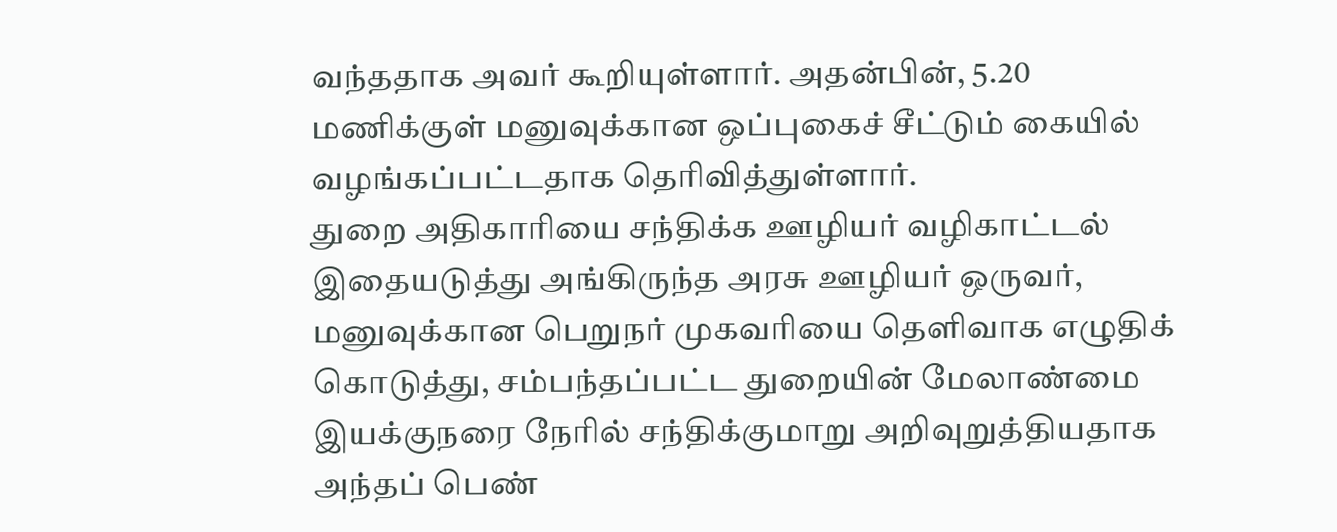வந்ததாக அவர் கூறியுள்ளார். அதன்பின், 5.20 மணிக்குள் மனுவுக்கான ஒப்புகைச் சீட்டும் கையில் வழங்கப்பட்டதாக தெரிவித்துள்ளார்.
துறை அதிகாரியை சந்திக்க ஊழியர் வழிகாட்டல்
இதையடுத்து அங்கிருந்த அரசு ஊழியர் ஒருவர், மனுவுக்கான பெறுநர் முகவரியை தெளிவாக எழுதிக் கொடுத்து, சம்பந்தப்பட்ட துறையின் மேலாண்மை இயக்குநரை நேரில் சந்திக்குமாறு அறிவுறுத்தியதாக அந்தப் பெண்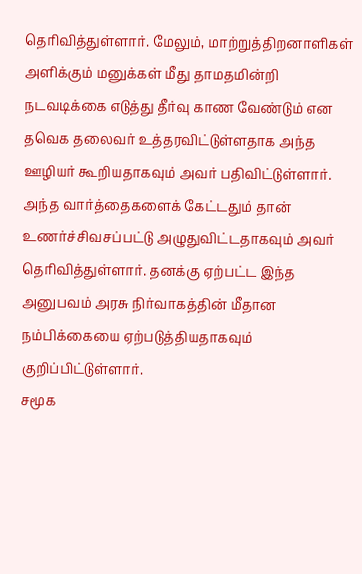தெரிவித்துள்ளார். மேலும், மாற்றுத்திறனாளிகள் அளிக்கும் மனுக்கள் மீது தாமதமின்றி நடவடிக்கை எடுத்து தீர்வு காண வேண்டும் என தவெக தலைவர் உத்தரவிட்டுள்ளதாக அந்த ஊழியர் கூறியதாகவும் அவர் பதிவிட்டுள்ளார்.
அந்த வார்த்தைகளைக் கேட்டதும் தான் உணர்ச்சிவசப்பட்டு அழுதுவிட்டதாகவும் அவர் தெரிவித்துள்ளார். தனக்கு ஏற்பட்ட இந்த அனுபவம் அரசு நிர்வாகத்தின் மீதான நம்பிக்கையை ஏற்படுத்தியதாகவும் குறிப்பிட்டுள்ளார்.
சமூக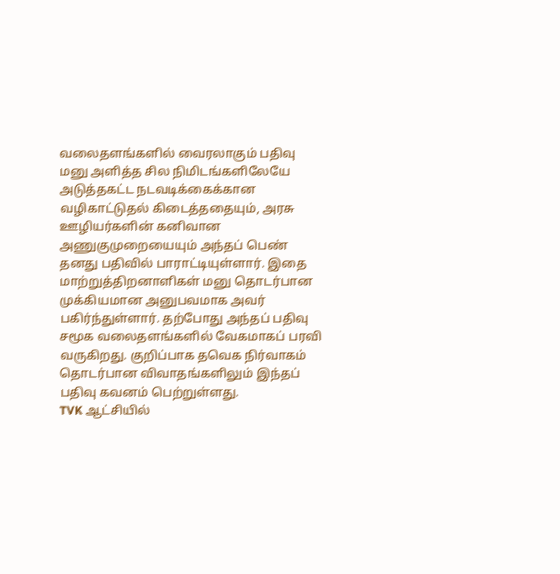வலைதளங்களில் வைரலாகும் பதிவு
மனு அளித்த சில நிமிடங்களிலேயே அடுத்தகட்ட நடவடிக்கைக்கான வழிகாட்டுதல் கிடைத்ததையும், அரசு ஊழியர்களின் கனிவான அணுகுமுறையையும் அந்தப் பெண் தனது பதிவில் பாராட்டியுள்ளார். இதை மாற்றுத்திறனாளிகள் மனு தொடர்பான முக்கியமான அனுபவமாக அவர் பகிர்ந்துள்ளார். தற்போது அந்தப் பதிவு சமூக வலைதளங்களில் வேகமாகப் பரவி வருகிறது. குறிப்பாக தவெக நிர்வாகம் தொடர்பான விவாதங்களிலும் இந்தப் பதிவு கவனம் பெற்றுள்ளது.
TVK ஆட்சியில்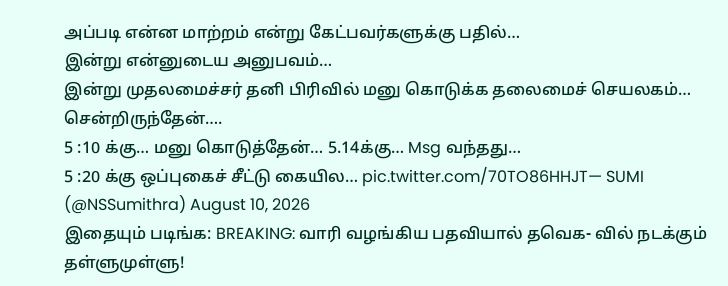அப்படி என்ன மாற்றம் என்று கேட்பவர்களுக்கு பதில்…
இன்று என்னுடைய அனுபவம்…
இன்று முதலமைச்சர் தனி பிரிவில் மனு கொடுக்க தலைமைச் செயலகம்… சென்றிருந்தேன்….
5 :10 க்கு… மனு கொடுத்தேன்… 5.14க்கு… Msg வந்தது…
5 :20 க்கு ஒப்புகைச் சீட்டு கையில… pic.twitter.com/70TO86HHJT— SUMI (@NSSumithra) August 10, 2026
இதையும் படிங்க: BREAKING: வாரி வழங்கிய பதவியால் தவெக- வில் நடக்கும் தள்ளுமுள்ளு!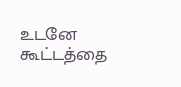உடனே கூட்டத்தை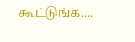கூட்டுங்க....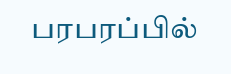பரபரப்பில்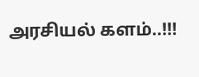அரசியல் களம்..!!!